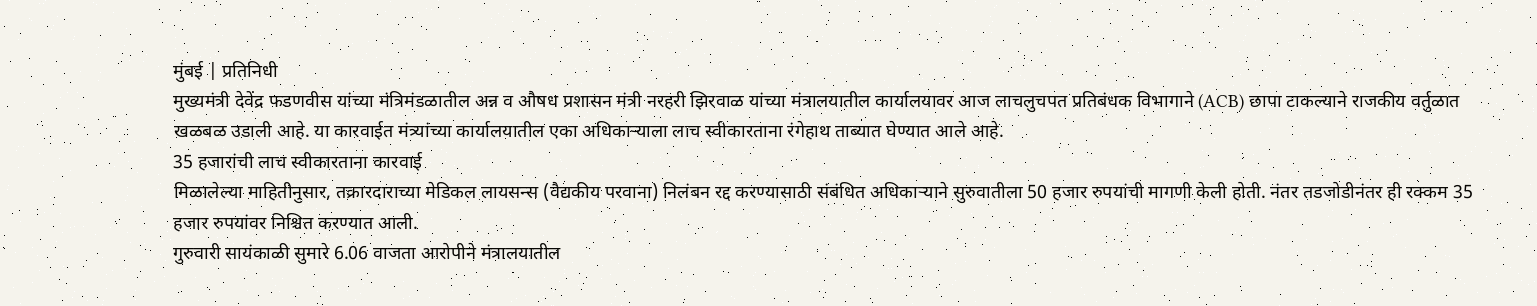मुंबई | प्रतिनिधी
मुख्यमंत्री देवेंद्र फडणवीस यांच्या मंत्रिमंडळातील अन्न व औषध प्रशासन मंत्री नरहरी झिरवाळ यांच्या मंत्रालयातील कार्यालयावर आज लाचलुचपत प्रतिबंधक विभागाने (ACB) छापा टाकल्याने राजकीय वर्तुळात खळबळ उडाली आहे. या कारवाईत मंत्र्यांच्या कार्यालयातील एका अधिकाऱ्याला लाच स्वीकारताना रंगेहाथ ताब्यात घेण्यात आले आहे.
35 हजारांची लाच स्वीकारताना कारवाई
मिळालेल्या माहितीनुसार, तक्रारदाराच्या मेडिकल लायसन्स (वैद्यकीय परवाना) निलंबन रद्द करण्यासाठी संबंधित अधिकाऱ्याने सुरुवातीला 50 हजार रुपयांची मागणी केली होती. नंतर तडजोडीनंतर ही रक्कम 35 हजार रुपयांवर निश्चित करण्यात आली.
गुरुवारी सायंकाळी सुमारे 6.06 वाजता आरोपीने मंत्रालयातील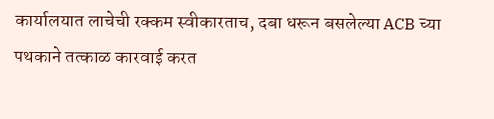कार्यालयात लाचेची रक्कम स्वीकारताच, दबा धरून बसलेल्या ACB च्या पथकाने तत्काळ कारवाई करत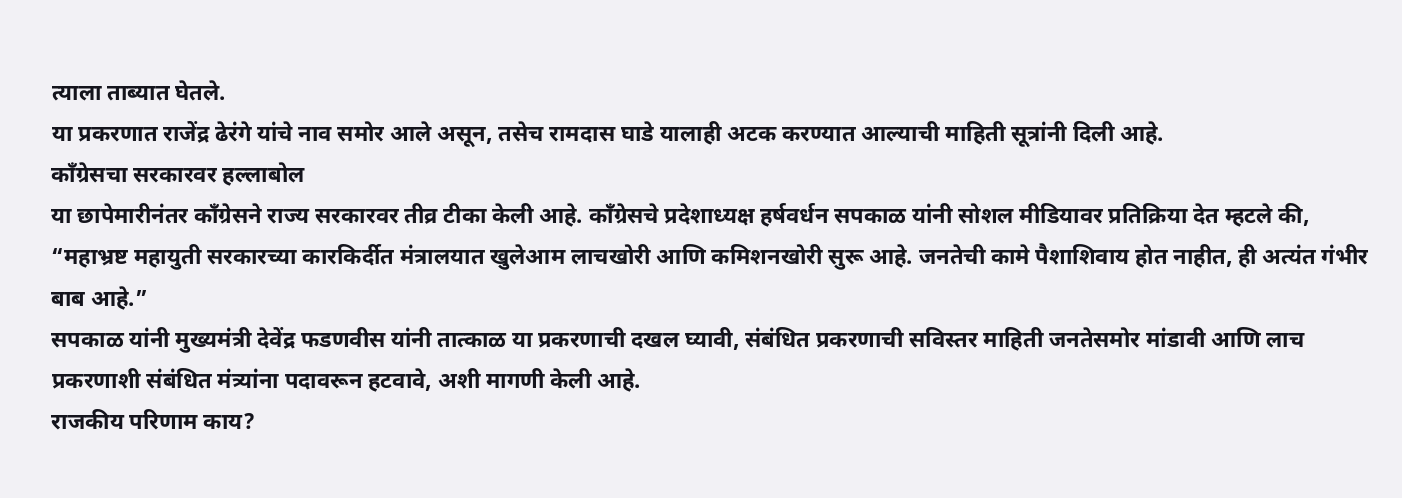त्याला ताब्यात घेतले.
या प्रकरणात राजेंद्र ढेरंगे यांचे नाव समोर आले असून, तसेच रामदास घाडे यालाही अटक करण्यात आल्याची माहिती सूत्रांनी दिली आहे.
काँग्रेसचा सरकारवर हल्लाबोल
या छापेमारीनंतर काँग्रेसने राज्य सरकारवर तीव्र टीका केली आहे. काँग्रेसचे प्रदेशाध्यक्ष हर्षवर्धन सपकाळ यांनी सोशल मीडियावर प्रतिक्रिया देत म्हटले की,
“महाभ्रष्ट महायुती सरकारच्या कारकिर्दीत मंत्रालयात खुलेआम लाचखोरी आणि कमिशनखोरी सुरू आहे. जनतेची कामे पैशाशिवाय होत नाहीत, ही अत्यंत गंभीर बाब आहे.”
सपकाळ यांनी मुख्यमंत्री देवेंद्र फडणवीस यांनी तात्काळ या प्रकरणाची दखल घ्यावी, संबंधित प्रकरणाची सविस्तर माहिती जनतेसमोर मांडावी आणि लाच प्रकरणाशी संबंधित मंत्र्यांना पदावरून हटवावे, अशी मागणी केली आहे.
राजकीय परिणाम काय?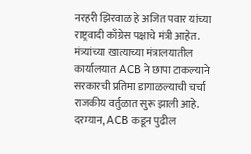नरहरी झिरवाळ हे अजित पवार यांच्या राष्ट्रवादी काँग्रेस पक्षाचे मंत्री आहेत. मंत्र्यांच्या खात्याच्या मंत्रालयातील कार्यालयात ACB ने छापा टाकल्याने सरकारची प्रतिमा डागाळल्याची चर्चा राजकीय वर्तुळात सुरू झाली आहे.
दरम्यान, ACB कडून पुढील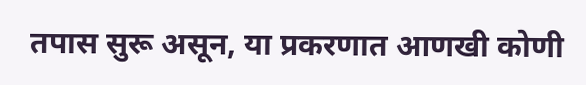तपास सुरू असून, या प्रकरणात आणखी कोणी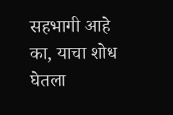सहभागी आहे का, याचा शोध घेतला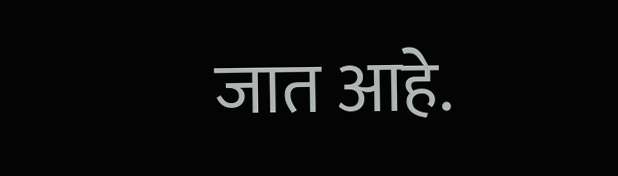जात आहे.